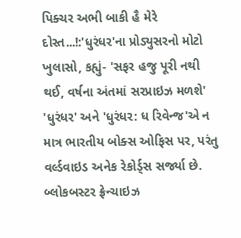પિક્ચર અભી બાકી હૈ મેરે દોસ્ત...!:'ધુરંધર'ના પ્રોડ્યુસરનો મોટો ખુલાસો, કહ્યું- 'સફર હજુ પૂરી નથી થઈ, વર્ષના અંતમાં સરપ્રાઇઝ મળશે'
'ધુરંધર' અને 'ધુરંધર: ધ રિવેન્જ'એ ન માત્ર ભારતીય બોક્સ ઓફિસ પર, પરંતુ વર્લ્ડવાઇડ અનેક રેકોર્ડ્સ સર્જ્યા છે. બ્લોકબસ્ટર ફ્રેન્ચાઇઝ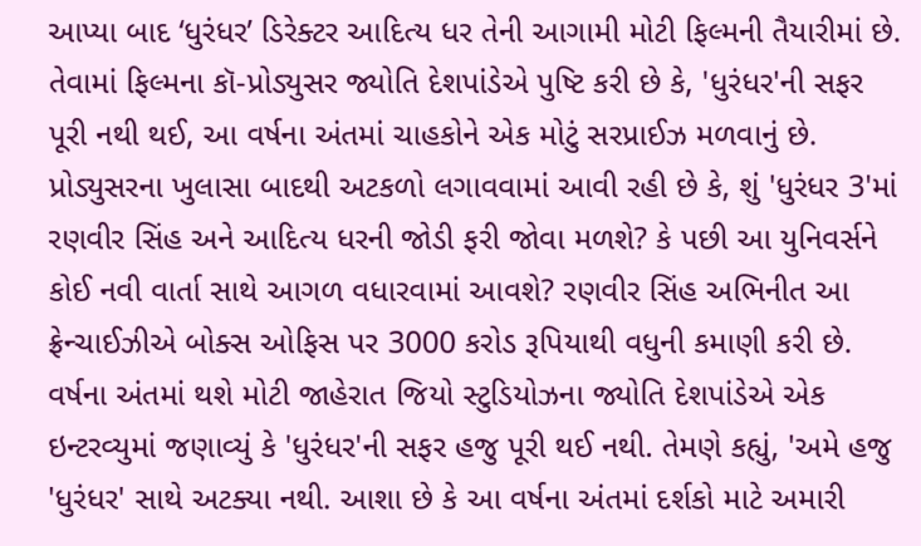આપ્યા બાદ ‘ધુરંધર’ ડિરેક્ટર આદિત્ય ધર તેની આગામી મોટી ફિલ્મની તૈયારીમાં છે. તેવામાં ફિલ્મના કૉ-પ્રોડ્યુસર જ્યોતિ દેશપાંડેએ પુષ્ટિ કરી છે કે, 'ધુરંધર'ની સફર પૂરી નથી થઈ, આ વર્ષના અંતમાં ચાહકોને એક મોટું સરપ્રાઈઝ મળવાનું છે. પ્રોડ્યુસરના ખુલાસા બાદથી અટકળો લગાવવામાં આવી રહી છે કે, શું 'ધુરંધર 3'માં રણવીર સિંહ અને આદિત્ય ધરની જોડી ફરી જોવા મળશે? કે પછી આ યુનિવર્સને કોઈ નવી વાર્તા સાથે આગળ વધારવામાં આવશે? રણવીર સિંહ અભિનીત આ ફ્રેન્ચાઈઝીએ બોક્સ ઓફિસ પર 3000 કરોડ રૂપિયાથી વધુની કમાણી કરી છે. વર્ષના અંતમાં થશે મોટી જાહેરાત જિયો સ્ટુડિયોઝના જ્યોતિ દેશપાંડેએ એક ઇન્ટરવ્યુમાં જણાવ્યું કે 'ધુરંધર'ની સફર હજુ પૂરી થઈ નથી. તેમણે કહ્યું, 'અમે હજુ 'ધુરંધર' સાથે અટક્યા નથી. આશા છે કે આ વર્ષના અંતમાં દર્શકો માટે અમારી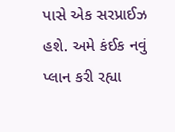પાસે એક સરપ્રાઈઝ હશે. અમે કંઈક નવું પ્લાન કરી રહ્યા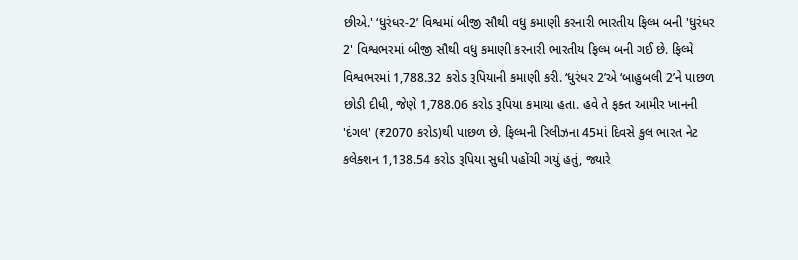છીએ.' ‘ધુરંધર-2’ વિશ્વમાં બીજી સૌથી વધુ કમાણી કરનારી ભારતીય ફિલ્મ બની 'ધુરંધર 2' વિશ્વભરમાં બીજી સૌથી વધુ કમાણી કરનારી ભારતીય ફિલ્મ બની ગઈ છે. ફિલ્મે વિશ્વભરમાં 1,788.32 કરોડ રૂપિયાની કમાણી કરી. ‘ધુરંધર 2’એ ‘બાહુબલી 2’ને પાછળ છોડી દીધી, જેણે 1,788.06 કરોડ રૂપિયા કમાયા હતા. હવે તે ફક્ત આમીર ખાનની 'દંગલ' (₹2070 કરોડ)થી પાછળ છે. ફિલ્મની રિલીઝના 45માં દિવસે કુલ ભારત નેટ કલેક્શન 1,138.54 કરોડ રૂપિયા સુધી પહોંચી ગયું હતું, જ્યારે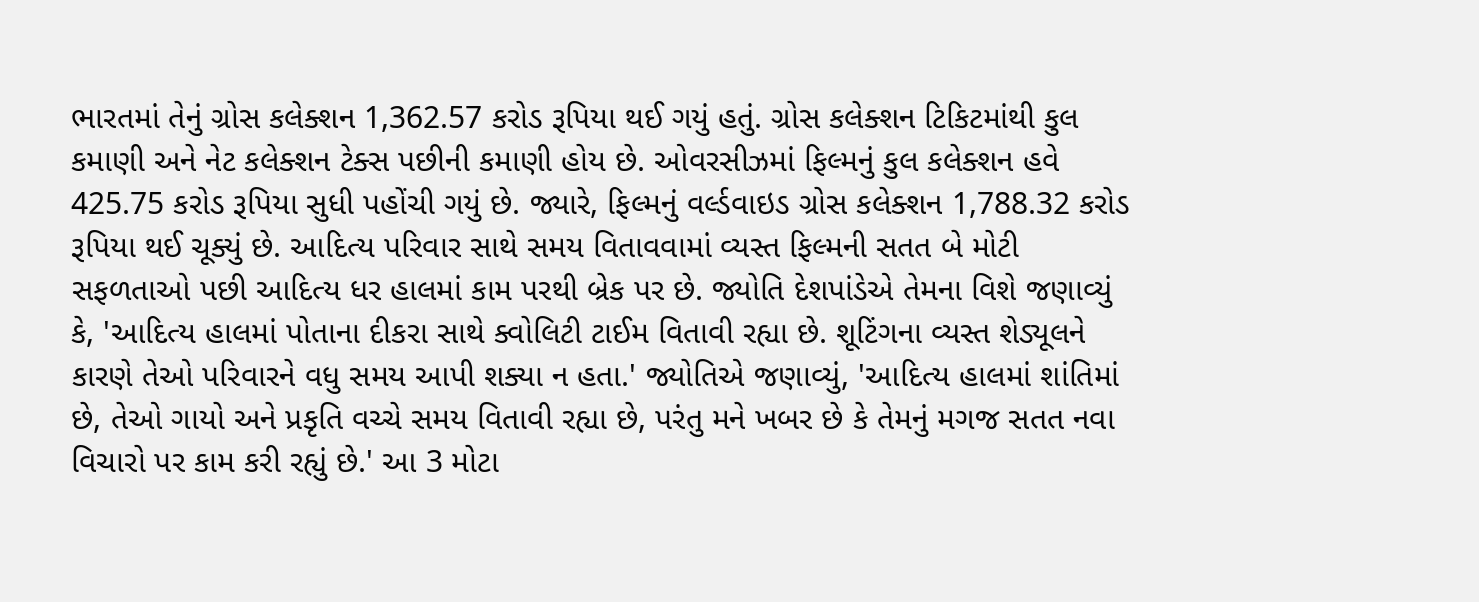ભારતમાં તેનું ગ્રોસ કલેક્શન 1,362.57 કરોડ રૂપિયા થઈ ગયું હતું. ગ્રોસ કલેક્શન ટિકિટમાંથી કુલ કમાણી અને નેટ કલેક્શન ટેક્સ પછીની કમાણી હોય છે. ઓવરસીઝમાં ફિલ્મનું કુલ કલેક્શન હવે 425.75 કરોડ રૂપિયા સુધી પહોંચી ગયું છે. જ્યારે, ફિલ્મનું વર્લ્ડવાઇડ ગ્રોસ કલેક્શન 1,788.32 કરોડ રૂપિયા થઈ ચૂક્યું છે. આદિત્ય પરિવાર સાથે સમય વિતાવવામાં વ્યસ્ત ફિલ્મની સતત બે મોટી સફળતાઓ પછી આદિત્ય ધર હાલમાં કામ પરથી બ્રેક પર છે. જ્યોતિ દેશપાંડેએ તેમના વિશે જણાવ્યું કે, 'આદિત્ય હાલમાં પોતાના દીકરા સાથે ક્વોલિટી ટાઈમ વિતાવી રહ્યા છે. શૂટિંગના વ્યસ્ત શેડ્યૂલને કારણે તેઓ પરિવારને વધુ સમય આપી શક્યા ન હતા.' જ્યોતિએ જણાવ્યું, 'આદિત્ય હાલમાં શાંતિમાં છે, તેઓ ગાયો અને પ્રકૃતિ વચ્ચે સમય વિતાવી રહ્યા છે, પરંતુ મને ખબર છે કે તેમનું મગજ સતત નવા વિચારો પર કામ કરી રહ્યું છે.' આ 3 મોટા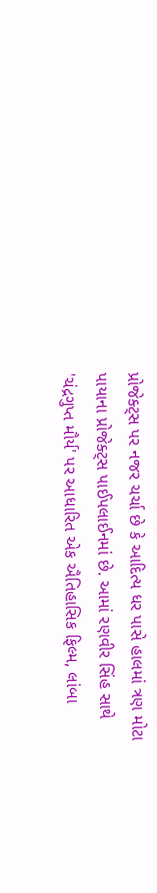પ્રોજેક્ટ્સ પર નજર ચર્ચા છે કે આદિત્ય ધર પાસે હાલમાં ત્રણ મોટા પાયાના પ્રોજેક્ટ્સ પાઈપલાઈનમાં છે. આમાં રણવીર સિંહ સાથે 'ચંદ્રગુપ્ત મૌર્ય' પર આધારિત એક ઐતિહાસિક ફિલ્મ, લાંબા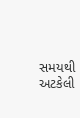સમયથી અટકેલી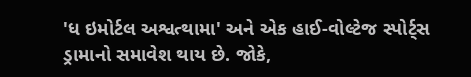'ધ ઇમોર્ટલ અશ્વત્થામા' અને એક હાઈ-વોલ્ટેજ સ્પોર્ટ્સ ડ્રામાનો સમાવેશ થાય છે. જોકે,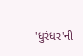'ધુરંધર'ની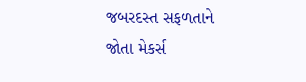જબરદસ્ત સફળતાને જોતા મેકર્સ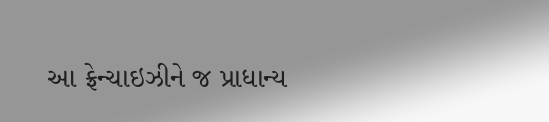આ ફ્રેન્ચાઇઝીને જ પ્રાધાન્ય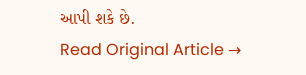આપી શકે છે.
Read Original Article →